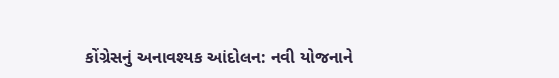કોંગ્રેસનું અનાવશ્યક આંદોલન: નવી યોજનાને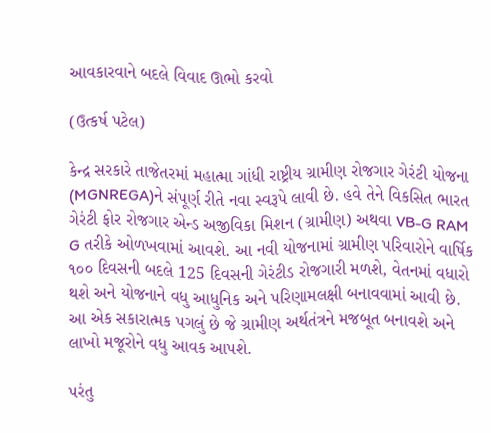આવકારવાને બદલે વિવાદ ઊભો કરવો

(ઉત્કર્ષ પટેલ)

કેન્દ્ર સરકારે તાજેતરમાં મહાત્મા ગાંધી રાષ્ટ્રીય ગ્રામીણ રોજગાર ગેરંટી યોજના (MGNREGA)ને સંપૂર્ણ રીતે નવા સ્વરૂપે લાવી છે. હવે તેને વિકસિત ભારત ગેરંટી ફોર રોજગાર એન્ડ અજીવિકા મિશન (ગ્રામીણ) અથવા VB-G RAM G તરીકે ઓળખવામાં આવશે. આ નવી યોજનામાં ગ્રામીણ પરિવારોને વાર્ષિક ૧૦૦ દિવસની બદલે 125 દિવસની ગેરંટીડ રોજગારી મળશે, વેતનમાં વધારો થશે અને યોજનાને વધુ આધુનિક અને પરિણામલક્ષી બનાવવામાં આવી છે. આ એક સકારાત્મક પગલું છે જે ગ્રામીણ અર્થતંત્રને મજબૂત બનાવશે અને લાખો મજૂરોને વધુ આવક આપશે.

પરંતુ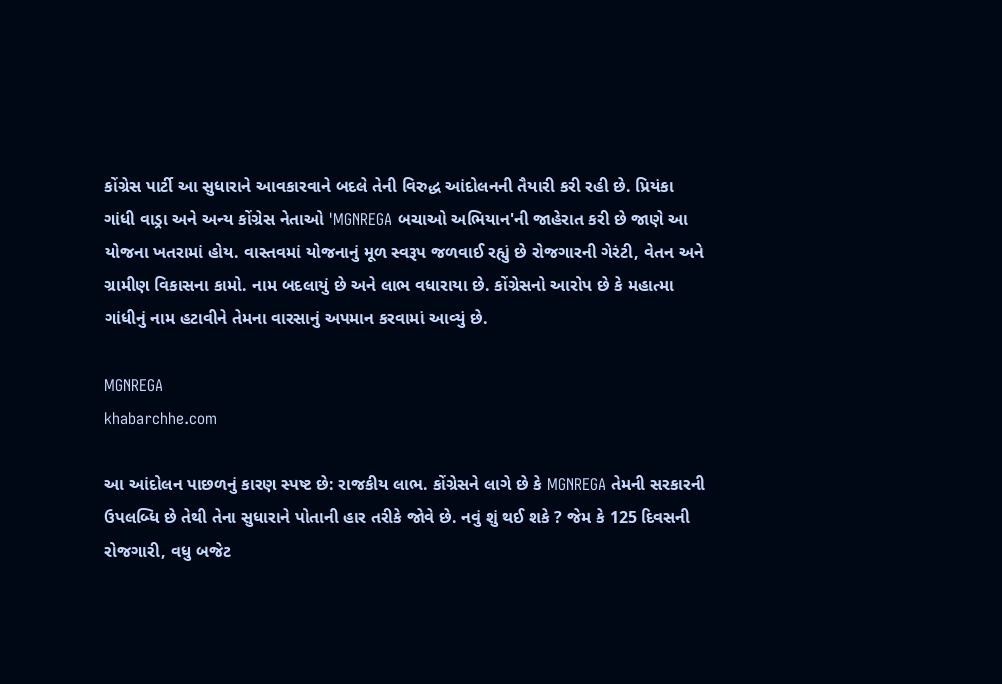કોંગ્રેસ પાર્ટી આ સુધારાને આવકારવાને બદલે તેની વિરુદ્ધ આંદોલનની તૈયારી કરી રહી છે. પ્રિયંકા ગાંધી વાડ્રા અને અન્ય કોંગ્રેસ નેતાઓ 'MGNREGA બચાઓ અભિયાન'ની જાહેરાત કરી છે જાણે આ યોજના ખતરામાં હોય. વાસ્તવમાં યોજનાનું મૂળ સ્વરૂપ જળવાઈ રહ્યું છે રોજગારની ગેરંટી, વેતન અને ગ્રામીણ વિકાસના કામો. નામ બદલાયું છે અને લાભ વધારાયા છે. કોંગ્રેસનો આરોપ છે કે મહાત્મા ગાંધીનું નામ હટાવીને તેમના વારસાનું અપમાન કરવામાં આવ્યું છે.

MGNREGA
khabarchhe.com

આ આંદોલન પાછળનું કારણ સ્પષ્ટ છે: રાજકીય લાભ. કોંગ્રેસને લાગે છે કે MGNREGA તેમની સરકારની ઉપલબ્ધિ છે તેથી તેના સુધારાને પોતાની હાર તરીકે જોવે છે. નવું શું થઈ શકે ? જેમ કે 125 દિવસની રોજગારી, વધુ બજેટ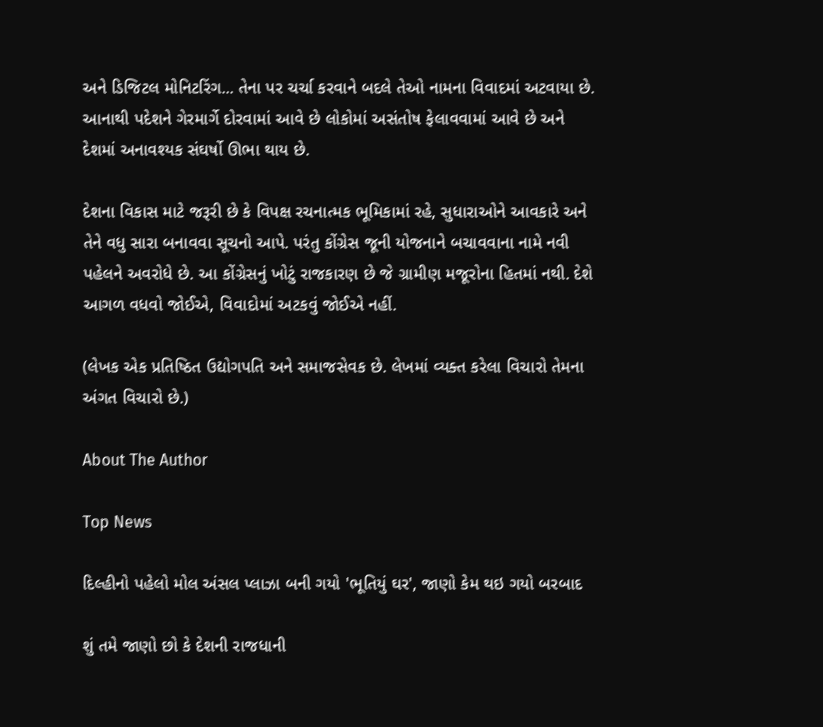અને ડિજિટલ મોનિટરિંગ... તેના પર ચર્ચા કરવાને બદલે તેઓ નામના વિવાદમાં અટવાયા છે. આનાથી પદેશને ગેરમાર્ગે દોરવામાં આવે છે લોકોમાં અસંતોષ ફેલાવવામાં આવે છે અને દેશમાં અનાવશ્યક સંઘર્ષો ઊભા થાય છે.

દેશના વિકાસ માટે જરૂરી છે કે વિપક્ષ રચનાત્મક ભૂમિકામાં રહે, સુધારાઓને આવકારે અને તેને વધુ સારા બનાવવા સૂચનો આપે. પરંતુ કોંગ્રેસ જૂની યોજનાને બચાવવાના નામે નવી પહેલને અવરોધે છે. આ કોંગ્રેસનું ખોટું રાજકારણ છે જે ગ્રામીણ મજૂરોના હિતમાં નથી. દેશે આગળ વધવો જોઈએ, વિવાદોમાં અટકવું જોઈએ નહીં.

(લેખક એક પ્રતિષ્ઠિત ઉદ્યોગપતિ અને સમાજસેવક છે. લેખમાં વ્યક્ત કરેલા વિચારો તેમના અંગત વિચારો છે.)

About The Author

Top News

દિલ્હીનો પહેલો મોલ અંસલ પ્લાઝા બની ગયો 'ભૂતિયું ઘર', જાણો કેમ થઇ ગયો બરબાદ

શું તમે જાણો છો કે દેશની રાજધાની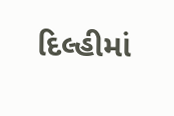દિલ્હીમાં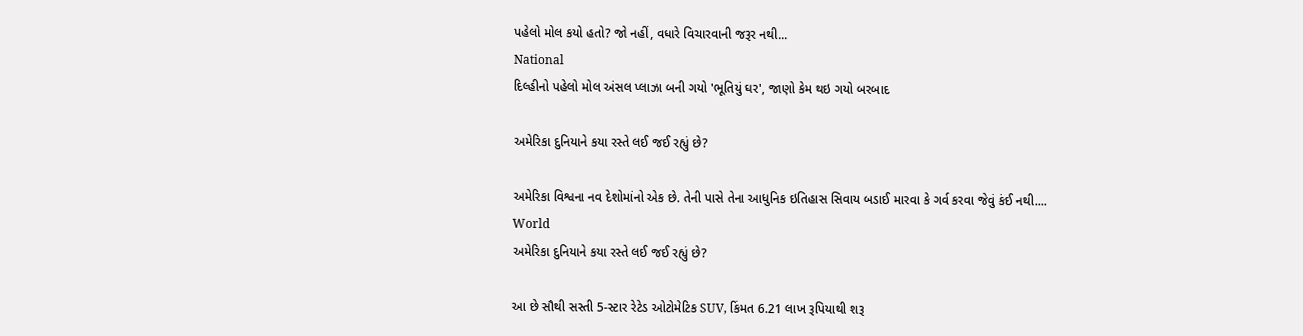પહેલો મોલ કયો હતો? જો નહીં, વધારે વિચારવાની જરૂર નથી...
National
દિલ્હીનો પહેલો મોલ અંસલ પ્લાઝા બની ગયો 'ભૂતિયું ઘર', જાણો કેમ થઇ ગયો બરબાદ

અમેરિકા દુનિયાને કયા રસ્તે લઈ જઈ રહ્યું છે?

અમેરિકા વિશ્વના નવ દેશોમાંનો એક છે. તેની પાસે તેના આધુનિક ઇતિહાસ સિવાય બડાઈ મારવા કે ગર્વ કરવા જેવું કંઈ નથી....
World
અમેરિકા દુનિયાને કયા રસ્તે લઈ જઈ રહ્યું છે?

આ છે સૌથી સસ્તી 5-સ્ટાર રેટેડ ઓટોમેટિક SUV, કિંમત 6.21 લાખ રૂપિયાથી શરૂ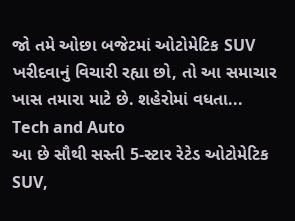જો તમે ઓછા બજેટમાં ઓટોમેટિક SUV ખરીદવાનું વિચારી રહ્યા છો, તો આ સમાચાર ખાસ તમારા માટે છે. શહેરોમાં વધતા...
Tech and Auto
આ છે સૌથી સસ્તી 5-સ્ટાર રેટેડ ઓટોમેટિક SUV,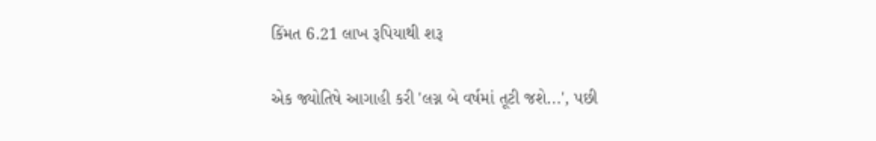કિંમત 6.21 લાખ રૂપિયાથી શરૂ

એક જ્યોતિષે આગાહી કરી 'લગ્ન બે વર્ષમાં તૂટી જશે...', પછી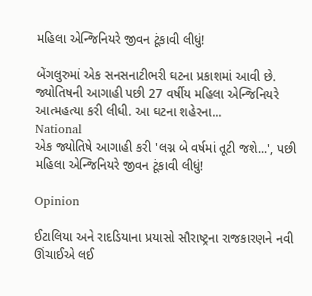મહિલા એન્જિનિયરે જીવન ટૂંકાવી લીધું!

બેંગલુરુમાં એક સનસનાટીભરી ઘટના પ્રકાશમાં આવી છે. જ્યોતિષની આગાહી પછી 27 વર્ષીય મહિલા એન્જિનિયરે આત્મહત્યા કરી લીધી. આ ઘટના શહેરના...
National
એક જ્યોતિષે આગાહી કરી 'લગ્ન બે વર્ષમાં તૂટી જશે...', પછી મહિલા એન્જિનિયરે જીવન ટૂંકાવી લીધું!

Opinion

ઈટાલિયા અને રાદડિયાના પ્રયાસો સૌરાષ્ટ્રના રાજકારણને નવી ઊંચાઈએ લઈ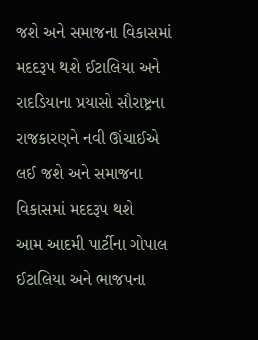જશે અને સમાજના વિકાસમાં મદદરૂપ થશે ઈટાલિયા અને રાદડિયાના પ્રયાસો સૌરાષ્ટ્રના રાજકારણને નવી ઊંચાઈએ લઈ જશે અને સમાજના વિકાસમાં મદદરૂપ થશે
આમ આદમી પાર્ટીના ગોપાલ ઈટાલિયા અને ભાજપના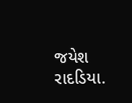જયેશ રાદડિયા.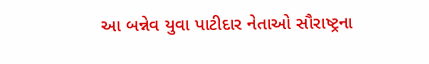આ બન્નેવ યુવા પાટીદાર નેતાઓ સૌરાષ્ટ્રના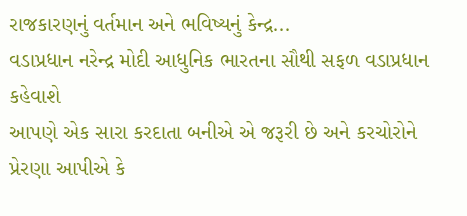રાજકારણનું વર્તમાન અને ભવિષ્યનું કેન્દ્ર...
વડાપ્રધાન નરેન્દ્ર મોદી આધુનિક ભારતના સૌથી સફળ વડાપ્રધાન કહેવાશે
આપણે એક સારા કરદાતા બનીએ એ જરૂરી છે અને કરચોરોને પ્રેરણા આપીએ કે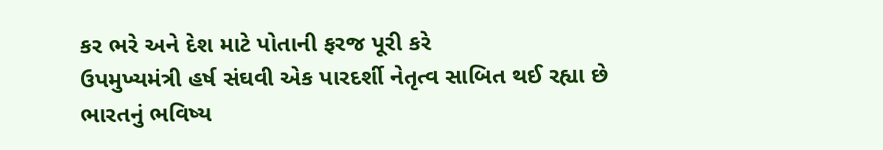કર ભરે અને દેશ માટે પોતાની ફરજ પૂરી કરે
ઉપમુખ્યમંત્રી હર્ષ સંઘવી એક પારદર્શી નેતૃત્વ સાબિત થઈ રહ્યા છે
ભારતનું ભવિષ્ય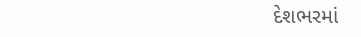દેશભરમાં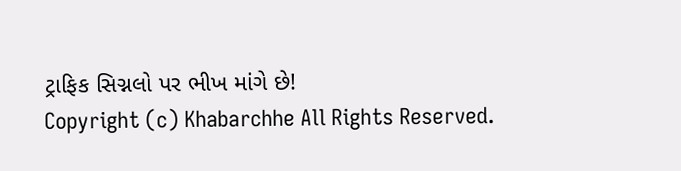ટ્રાફિક સિગ્નલો પર ભીખ માંગે છે!
Copyright (c) Khabarchhe All Rights Reserved.